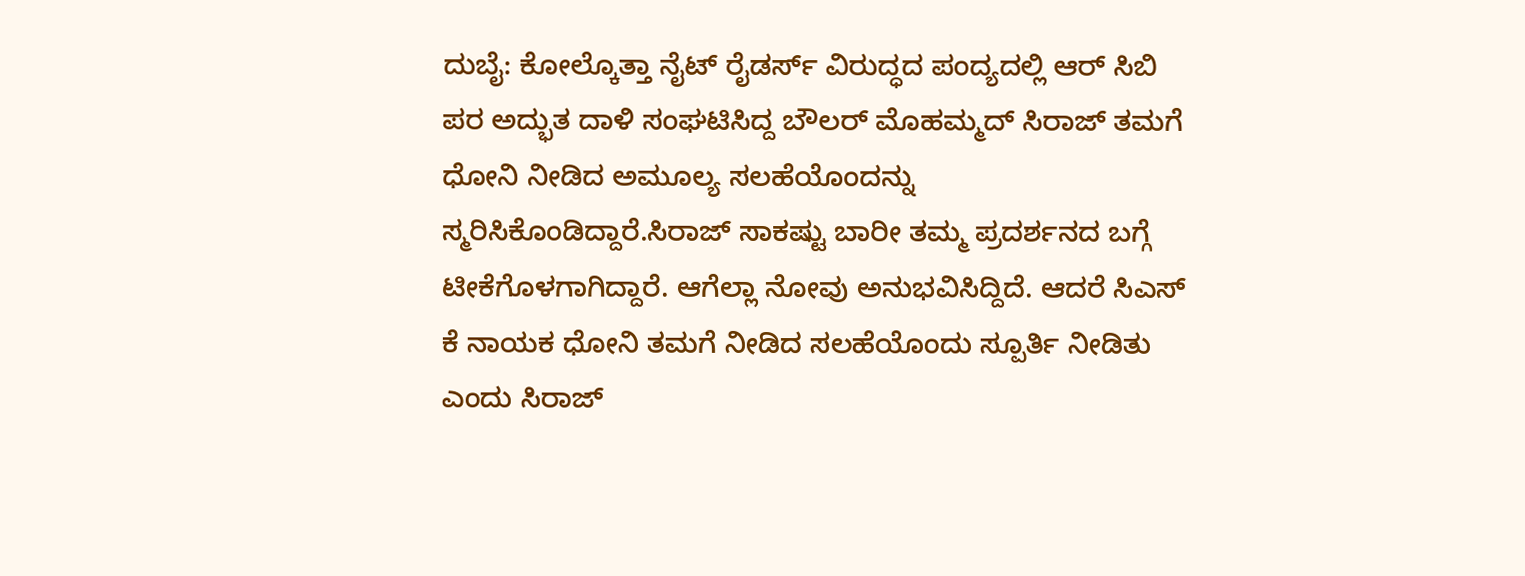ದುಬೈ: ಕೋಲ್ಕೊತ್ತಾ ನೈಟ್ ರೈಡರ್ಸ್ ವಿರುದ್ಧದ ಪಂದ್ಯದಲ್ಲಿ ಆರ್ ಸಿಬಿ ಪರ ಅದ್ಭುತ ದಾಳಿ ಸಂಘಟಿಸಿದ್ದ ಬೌಲರ್ ಮೊಹಮ್ಮದ್ ಸಿರಾಜ್ ತಮಗೆ ಧೋನಿ ನೀಡಿದ ಅಮೂಲ್ಯ ಸಲಹೆಯೊಂದನ್ನು ಸ್ಮರಿಸಿಕೊಂಡಿದ್ದಾರೆ.ಸಿರಾಜ್ ಸಾಕಷ್ಟು ಬಾರೀ ತಮ್ಮ ಪ್ರದರ್ಶನದ ಬಗ್ಗೆ ಟೀಕೆಗೊಳಗಾಗಿದ್ದಾರೆ. ಆಗೆಲ್ಲಾ ನೋವು ಅನುಭವಿಸಿದ್ದಿದೆ. ಆದರೆ ಸಿಎಸ್ ಕೆ ನಾಯಕ ಧೋನಿ ತಮಗೆ ನೀಡಿದ ಸಲಹೆಯೊಂದು ಸ್ಪೂರ್ತಿ ನೀಡಿತು ಎಂದು ಸಿರಾಜ್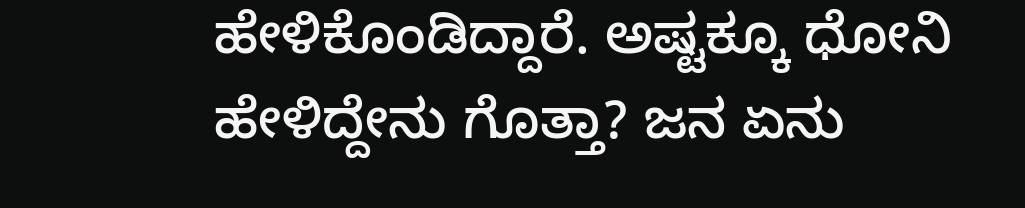ಹೇಳಿಕೊಂಡಿದ್ದಾರೆ. ಅಷ್ಟಕ್ಕೂ ಧೋನಿ ಹೇಳಿದ್ದೇನು ಗೊತ್ತಾ? ಜನ ಏನು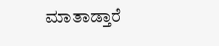ಮಾತಾಡ್ತಾರೆ